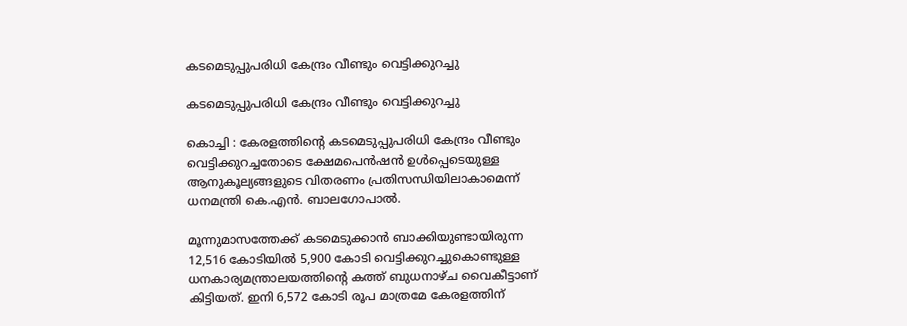കടമെടുപ്പുപരിധി കേന്ദ്രം വീണ്ടും വെട്ടിക്കുറച്ചു

കടമെടുപ്പുപരിധി കേന്ദ്രം വീണ്ടും വെട്ടിക്കുറച്ചു

കൊച്ചി : കേരളത്തിന്റെ കടമെടുപ്പുപരിധി കേന്ദ്രം വീണ്ടും വെട്ടിക്കുറച്ചതോടെ ക്ഷേമപെൻഷൻ ഉൾപ്പെടെയുള്ള ആനുകൂല്യങ്ങളുടെ വിതരണം പ്രതിസന്ധിയിലാകാമെന്ന് ധനമന്ത്രി കെ.എൻ. ബാലഗോപാൽ.

മൂന്നുമാസത്തേക്ക് കടമെടുക്കാൻ ബാക്കിയുണ്ടായിരുന്ന 12,516 കോടിയിൽ 5,900 കോടി വെട്ടിക്കുറച്ചുകൊണ്ടുള്ള ധനകാര്യമന്ത്രാലയത്തിന്റെ കത്ത് ബുധനാഴ്ച വൈകീട്ടാണ് കിട്ടിയത്. ഇനി 6,572 കോടി രൂപ മാത്രമേ കേരളത്തിന്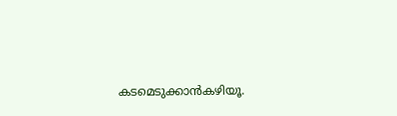കടമെടുക്കാൻകഴിയൂ.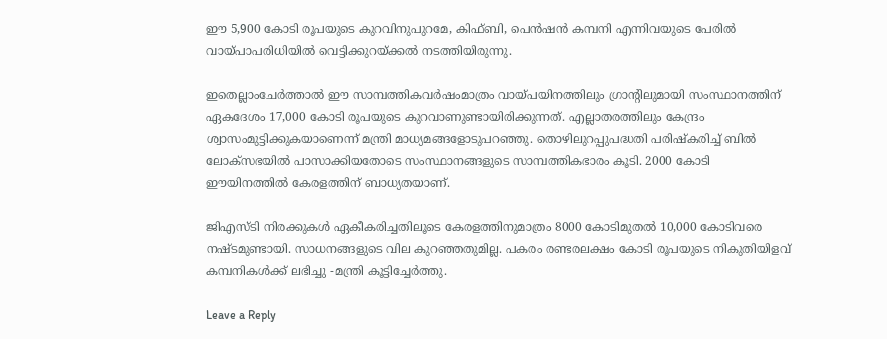ഈ 5,900 കോടി രൂപയുടെ കുറവിനുപുറമേ, കിഫ്ബി, പെൻഷൻ കമ്പനി എന്നിവയുടെ പേരിൽ വായ്പാപരിധിയിൽ വെട്ടിക്കുറയ്ക്കൽ നടത്തിയിരുന്നു.

ഇതെല്ലാംചേർത്താൽ ഈ സാമ്പത്തികവർഷംമാത്രം വായ്പയിനത്തിലും ഗ്രാന്റിലുമായി സംസ്ഥാനത്തിന് ഏകദേശം 17,000 കോടി രൂപയുടെ കുറവാണുണ്ടായിരിക്കുന്നത്. എല്ലാതരത്തിലും കേന്ദ്രം ശ്വാസംമുട്ടിക്കുകയാണെന്ന് മന്ത്രി മാധ്യമങ്ങളോടുപറഞ്ഞു. തൊഴിലുറപ്പുപദ്ധതി പരിഷ്‌കരിച്ച് ബിൽ ലോക്സഭയിൽ പാസാക്കിയതോടെ സംസ്ഥാനങ്ങളുടെ സാമ്പത്തികഭാരം കൂടി. 2000 കോടി ഈയിനത്തിൽ കേരളത്തിന് ബാധ്യതയാണ്.

ജിഎസ്ടി നിരക്കുകൾ ഏകീകരിച്ചതിലൂടെ കേരളത്തിനുമാത്രം 8000 കോടിമുതൽ 10,000 കോടിവരെ നഷ്ടമുണ്ടായി. സാധനങ്ങളുടെ വില കുറഞ്ഞതുമില്ല. പകരം രണ്ടരലക്ഷം കോടി രൂപയുടെ നികുതിയിളവ് കമ്പനികൾക്ക് ലഭിച്ചു -മന്ത്രി കൂട്ടിച്ചേർത്തു.

Leave a Reply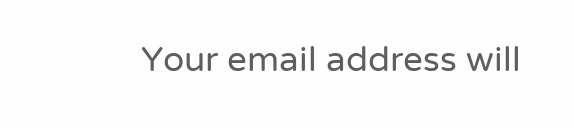Your email address will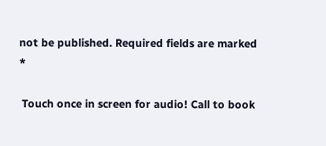not be published. Required fields are marked *

 Touch once in screen for audio! Call to book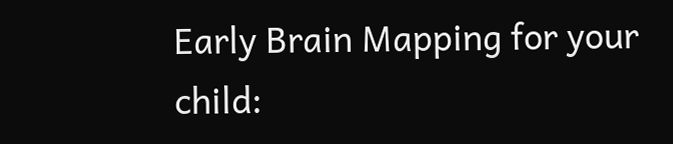Early Brain Mapping for your child: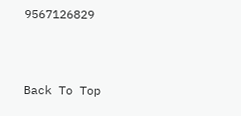9567126829



Back To Top